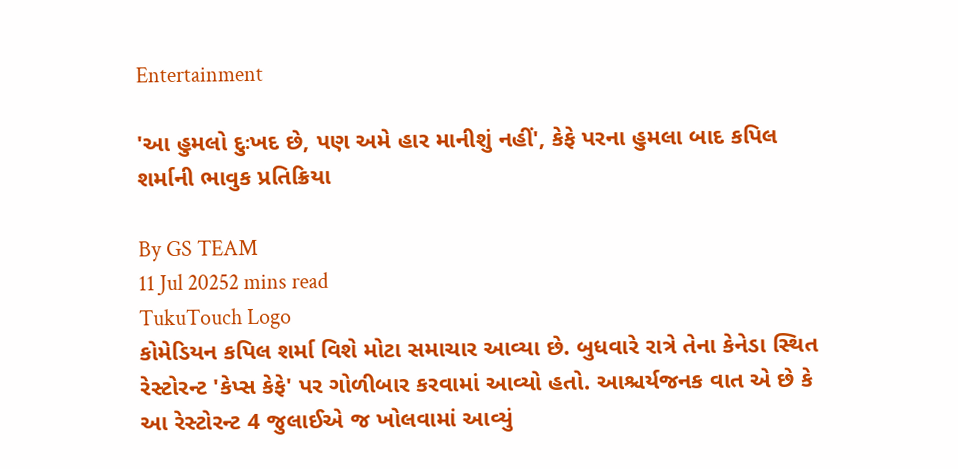Entertainment

'આ હુમલો દુઃખદ છે, પણ અમે હાર માનીશું નહીં', કેફે પરના હુમલા બાદ કપિલ શર્માની ભાવુક પ્રતિક્રિયા

By GS TEAM
11 Jul 20252 mins read
TukuTouch Logo
કોમેડિયન કપિલ શર્મા વિશે મોટા સમાચાર આવ્યા છે. બુધવારે રાત્રે તેના કેનેડા સ્થિત રેસ્ટોરન્ટ 'કેપ્સ કેફે' પર ગોળીબાર કરવામાં આવ્યો હતો. આશ્ચર્યજનક વાત એ છે કે આ રેસ્ટોરન્ટ 4 જુલાઈએ જ ખોલવામાં આવ્યું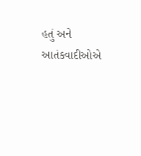હતું અને આતંકવાદીઓએ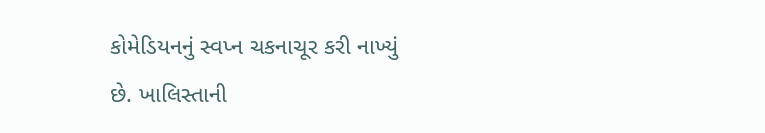કોમેડિયનનું સ્વપ્ન ચકનાચૂર કરી નાખ્યું છે. ખાલિસ્તાની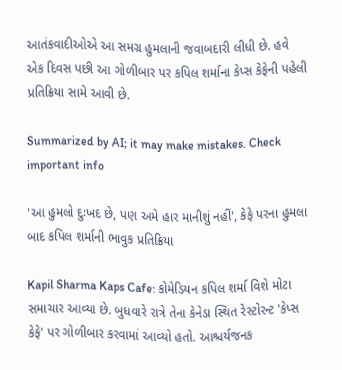આતંકવાદીઓએ આ સમગ્ર હુમલાની જવાબદારી લીધી છે. હવે એક દિવસ પછી આ ગોળીબાર પર કપિલ શર્માના કેપ્સ કેફેની પહેલી પ્રતિક્રિયા સામે આવી છે.

Summarized by AI; it may make mistakes. Check important info

'આ હુમલો દુઃખદ છે, પણ અમે હાર માનીશું નહીં', કેફે પરના હુમલા બાદ કપિલ શર્માની ભાવુક પ્રતિક્રિયા

Kapil Sharma Kaps Cafe: કોમેડિયન કપિલ શર્મા વિશે મોટા સમાચાર આવ્યા છે. બુધવારે રાત્રે તેના કેનેડા સ્થિત રેસ્ટોરન્ટ 'કેપ્સ કેફે' પર ગોળીબાર કરવામાં આવ્યો હતો. આશ્ચર્યજનક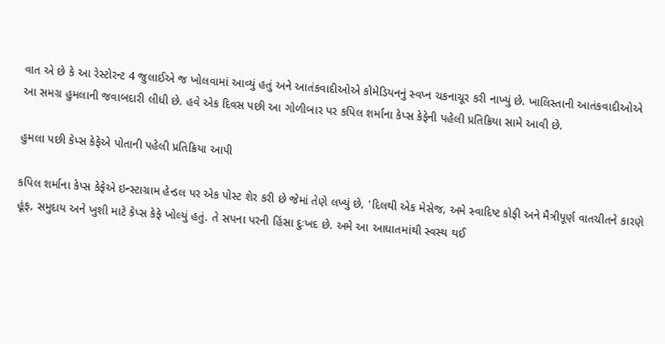વાત એ છે કે આ રેસ્ટોરન્ટ 4 જુલાઈએ જ ખોલવામાં આવ્યું હતું અને આતંકવાદીઓએ કોમેડિયનનું સ્વપ્ન ચકનાચૂર કરી નાખ્યું છે. ખાલિસ્તાની આતંકવાદીઓએ આ સમગ્ર હુમલાની જવાબદારી લીધી છે. હવે એક દિવસ પછી આ ગોળીબાર પર કપિલ શર્માના કેપ્સ કેફેની પહેલી પ્રતિક્રિયા સામે આવી છે.

હુમલા પછી કેપ્સ કેફેએ પોતાની પહેલી પ્રતિક્રિયા આપી

કપિલ શર્માના કેપ્સ કેફેએ ઇન્સ્ટાગ્રામ હેન્ડલ પર એક પોસ્ટ શેર કરી છે જેમાં તેણે લખ્યું છે, 'દિલથી એક મેસેજ, અમે સ્વાદિષ્ટ કોફી અને મૈત્રીપૂર્ણ વાતચીતને કારણે હૂંફ, સમુદાય અને ખુશી માટે કેપ્સ કેફે ખોલ્યું હતું. તે સપના પરની હિંસા દુઃખદ છે. અમે આ આઘાતમાંથી સ્વસ્થ થઈ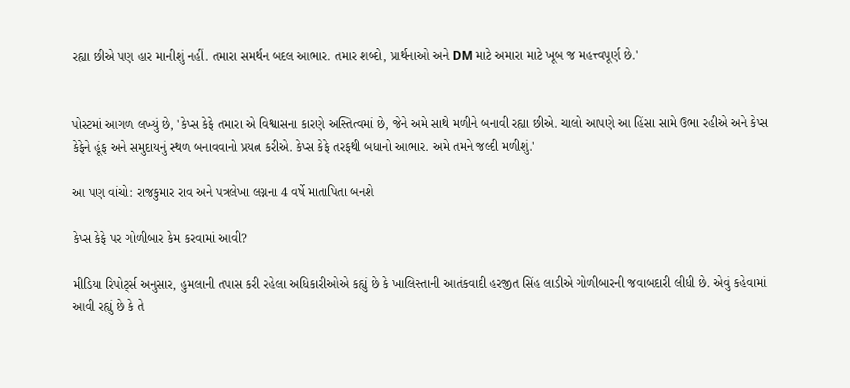રહ્યા છીએ પણ હાર માનીશું નહીં. તમારા સમર્થન બદલ આભાર. તમાર શબ્દો, પ્રાર્થનાઓ અને DM માટે અમારા માટે ખૂબ જ મહત્ત્વપૂર્ણ છે.'


પોસ્ટમાં આગળ લખ્યું છે, 'કેપ્સ કેફે તમારા એ વિશ્વાસના કારણે અસ્તિત્વમાં છે, જેને અમે સાથે મળીને બનાવી રહ્યા છીએ. ચાલો આપણે આ હિંસા સામે ઉભા રહીએ અને કેપ્સ કેફેને હૂંફ અને સમુદાયનું સ્થળ બનાવવાનો પ્રયત્ન કરીએ. કેપ્સ કેફે તરફથી બધાનો આભાર. અમે તમને જલ્દી મળીશું.'

આ પણ વાંચો: રાજકુમાર રાવ અને પત્રલેખા લગ્નના 4 વર્ષે માતાપિતા બનશે

કેપ્સ કેફે પર ગોળીબાર કેમ કરવામાં આવી?

મીડિયા રિપોર્ટ્સ અનુસાર, હુમલાની તપાસ કરી રહેલા અધિકારીઓએ કહ્યું છે કે ખાલિસ્તાની આતંકવાદી હરજીત સિંહ લાડીએ ગોળીબારની જવાબદારી લીધી છે. એવું કહેવામાં આવી રહ્યું છે કે તે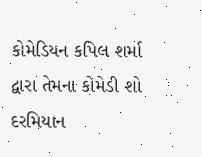કોમેડિયન કપિલ શર્મા દ્વારા તેમના કોમેડી શો દરમિયાન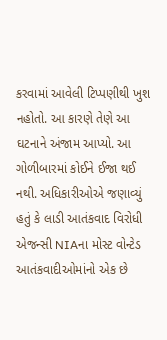કરવામાં આવેલી ટિપ્પણીથી ખુશ નહોતો. આ કારણે તેણે આ ઘટનાને અંજામ આપ્યો. આ ગોળીબારમાં કોઈને ઈજા થઈ નથી. અધિકારીઓએ જણાવ્યું હતું કે લાડી આતંકવાદ વિરોધી એજન્સી NIAના મોસ્ટ વોન્ટેડ આતંકવાદીઓમાંનો એક છે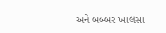અને બબ્બર ખાલસા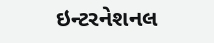ઇન્ટરનેશનલ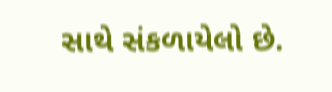સાથે સંકળાયેલો છે.